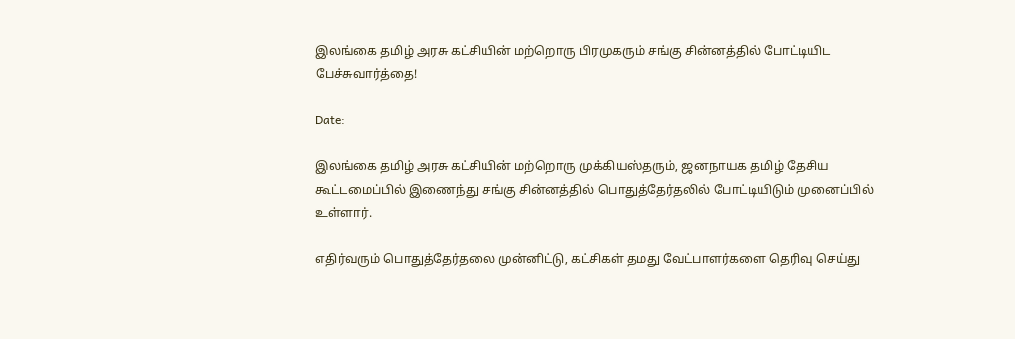இலங்கை தமிழ் அரசு கட்சியின் மற்றொரு பிரமுகரும் சங்கு சின்னத்தில் போட்டியிட பேச்சுவார்த்தை!

Date:

இலங்கை தமிழ் அரசு கட்சியின் மற்றொரு முக்கியஸ்தரும், ஜனநாயக தமிழ் தேசிய கூட்டமைப்பில் இணைந்து சங்கு சின்னத்தில் பொதுத்தேர்தலில் போட்டியிடும் முனைப்பில் உள்ளார்.

எதிர்வரும் பொதுத்தேர்தலை முன்னிட்டு, கட்சிகள் தமது வேட்பாளர்களை தெரிவு செய்து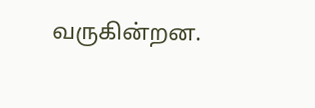வருகின்றன.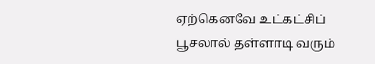ஏற்கெனவே உட்கட்சிப் பூசலால் தள்ளாடி வரும்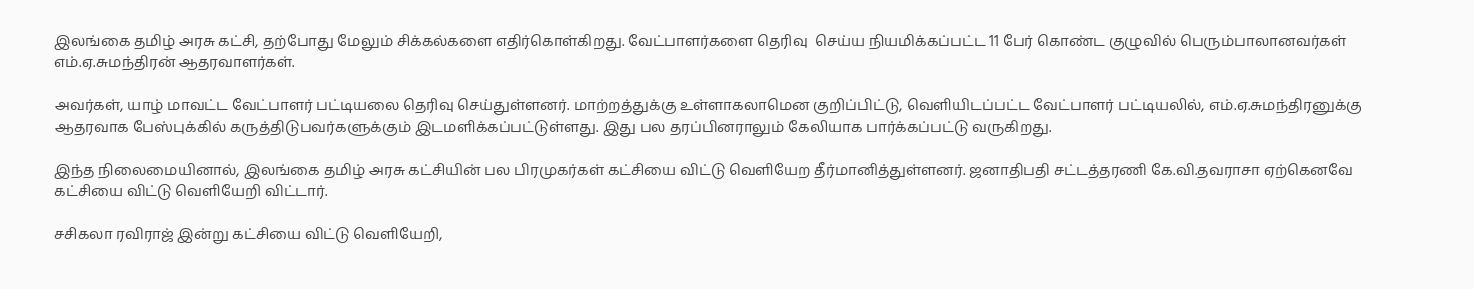இலங்கை தமிழ் அரசு கட்சி, தற்போது மேலும் சிக்கல்களை எதிர்கொள்கிறது. வேட்பாளர்களை தெரிவு  செய்ய நியமிக்கப்பட்ட 11 பேர் கொண்ட குழுவில் பெரும்பாலானவர்கள் எம்.ஏ.சுமந்திரன் ஆதரவாளர்கள்.

அவர்கள், யாழ் மாவட்ட வேட்பாளர் பட்டியலை தெரிவு செய்துள்ளனர். மாற்றத்துக்கு உள்ளாகலாமென குறிப்பிட்டு, வெளியிடப்பட்ட வேட்பாளர் பட்டியலில், எம்.ஏ.சுமந்திரனுக்கு ஆதரவாக பேஸ்புக்கில் கருத்திடுபவர்களுக்கும் இடமளிக்கப்பட்டுள்ளது. இது பல தரப்பினராலும் கேலியாக பார்க்கப்பட்டு வருகிறது.

இந்த நிலைமையினால், இலங்கை தமிழ் அரசு கட்சியின் பல பிரமுகர்கள் கட்சியை விட்டு வெளியேற தீர்மானித்துள்ளனர். ஜனாதிபதி சட்டத்தரணி கே.வி.தவராசா ஏற்கெனவே கட்சியை விட்டு வெளியேறி விட்டார்.

சசிகலா ரவிராஜ் இன்று கட்சியை விட்டு வெளியேறி,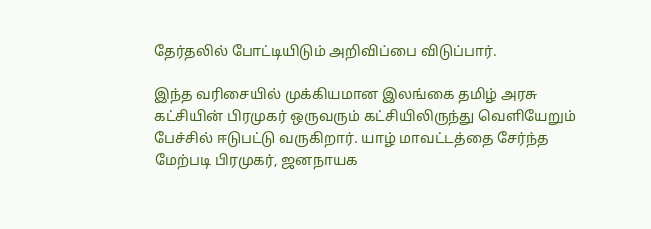தேர்தலில் போட்டியிடும் அறிவிப்பை விடுப்பார்.

இந்த வரிசையில் முக்கியமான இலங்கை தமிழ் அரசு கட்சியின் பிரமுகர் ஒருவரும் கட்சியிலிருந்து வெளியேறும் பேச்சில் ஈடுபட்டு வருகிறார். யாழ் மாவட்டத்தை சேர்ந்த மேற்படி பிரமுகர், ஜனநாயக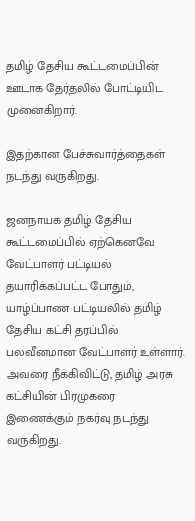தமிழ் தேசிய கூட்டமைப்பின் ஊடாக தேர்தலில் போட்டியிட முனைகிறார்.

இதற்கான பேச்சுவார்த்தைகள் நடந்து வருகிறது.

ஜனநாயக தமிழ் தேசிய கூட்டமைப்பில் ஏற்கெனவே வேட்பாளர் பட்டியல் தயாரிக்கப்பட்ட போதும், யாழ்ப்பாண பட்டியலில் தமிழ் தேசிய கட்சி தரப்பில் பலவீனமான வேட்பாளர் உள்ளார். அவரை நீக்கிவிட்டு, தமிழ் அரசு கட்சியின் பிரமுகரை இணைக்கும் நகர்வு நடந்து வருகிறது.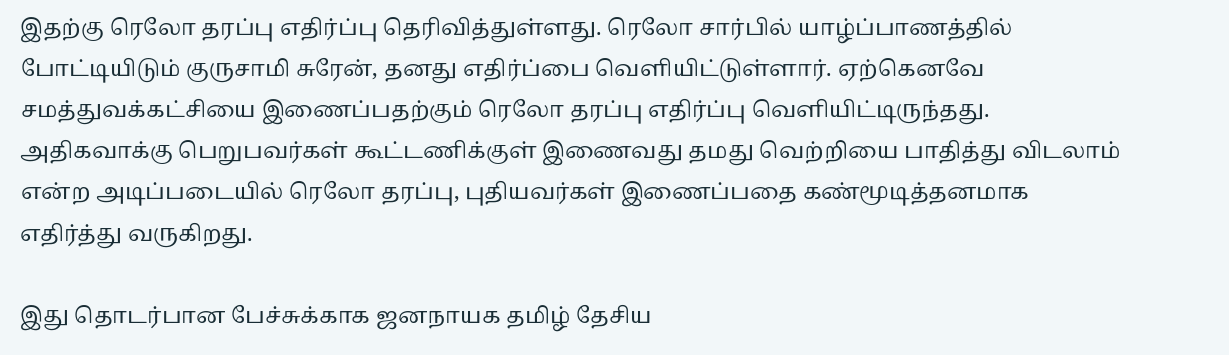இதற்கு ரெலோ தரப்பு எதிர்ப்பு தெரிவித்துள்ளது. ரெலோ சார்பில் யாழ்ப்பாணத்தில் போட்டியிடும் குருசாமி சுரேன், தனது எதிர்ப்பை வெளியிட்டுள்ளார். ஏற்கெனவே சமத்துவக்கட்சியை இணைப்பதற்கும் ரெலோ தரப்பு எதிர்ப்பு வெளியிட்டிருந்தது. அதிகவாக்கு பெறுபவர்கள் கூட்டணிக்குள் இணைவது தமது வெற்றியை பாதித்து விடலாம் என்ற அடிப்படையில் ரெலோ தரப்பு, புதியவர்கள் இணைப்பதை கண்மூடித்தனமாக எதிர்த்து வருகிறது.

இது தொடர்பான பேச்சுக்காக ஜனநாயக தமிழ் தேசிய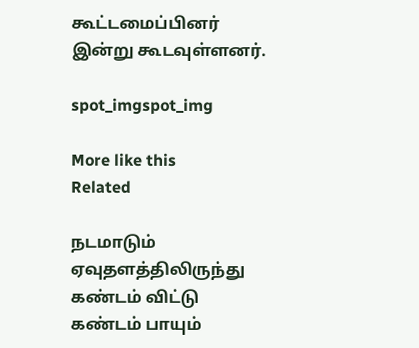கூட்டமைப்பினர் இன்று கூடவுள்ளனர்.

spot_imgspot_img

More like this
Related

நடமாடும் ஏவுதளத்திலிருந்து கண்டம் விட்டு கண்டம் பாயும்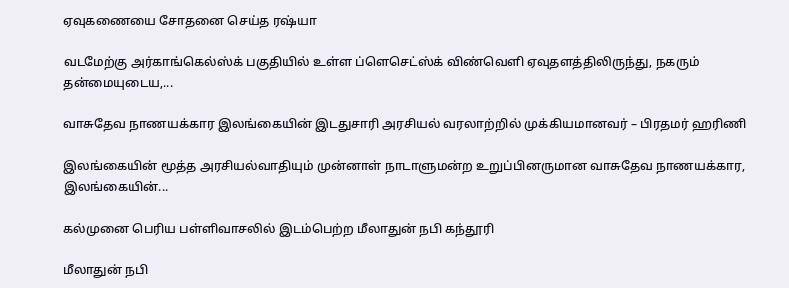ஏவுகணையை சோதனை செய்த ரஷ்யா

வடமேற்கு அர்காங்கெல்ஸ்க் பகுதியில் உள்ள ப்ளெசெட்ஸ்க் விண்வெளி ஏவுதளத்திலிருந்து, நகரும் தன்மையுடைய,...

வாசுதேவ நாணயக்கார இலங்கையின் இடதுசாரி அரசியல் வரலாற்றில் முக்கியமானவர் – பிரதமர் ஹரிணி

இலங்கையின் மூத்த அரசியல்வாதியும் முன்னாள் நாடாளுமன்ற உறுப்பினருமான வாசுதேவ நாணயக்கார, இலங்கையின்...

கல்முனை பெரிய பள்ளிவாசலில் இடம்பெற்ற மீலாதுன் நபி கந்தூரி

மீலாதுன் நபி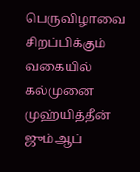பெருவிழாவை சிறப்பிக்கும் வகையில் கல்முனை முஹ்யித்தீன் ஜும்ஆப்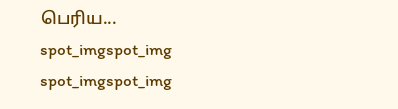பெரிய...
spot_imgspot_img
spot_imgspot_img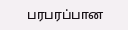பரபரப்பான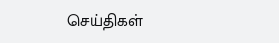செய்திகள்